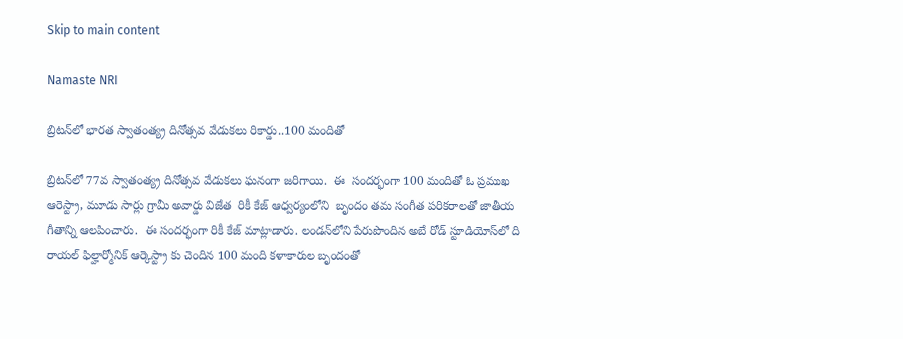Skip to main content

Namaste NRI

బ్రిటన్‌లో భారత స్వాతంత్య్ర దినోత్సవ వేడుకలు రికార్డు..100 మందితో

బ్రిటన్‌లో 77వ స్వాతంత్య్ర దినోత్సవ వేడుకలు ఘనంగా జరిగాయి.  ఈ  సందర్భంగా 100 మందితో ఓ ప్రముఖ ఆరెస్ట్రా, మూడు సార్లు గ్రామీ అవార్డు విజేత  రికీ కేజ్‌ ఆధ్వర్యంలోని  బృందం తమ సంగీత పరికరాలతో జాతీయ గీతాన్ని ఆలపించారు.  ఈ సందర్భంగా రికీ కేజ్‌ మాట్లాడారు. లండన్‌లోని పేరుపొందిన అబే రోడ్‌ స్టూడియోస్‌లో ది రాయల్‌ ఫిల్హార్మోనిక్‌ ఆర్కెస్ట్రా కు చెందిన 100 మంది కళాకారుల బృందంతో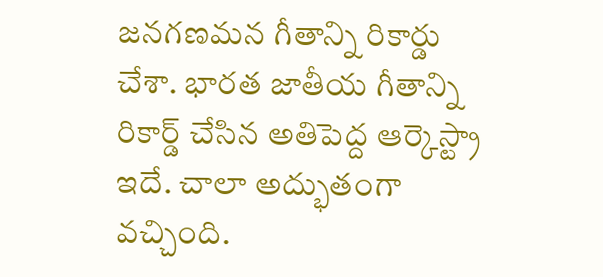జనగణమన గీతాన్ని రికార్డు చేశా. భారత జాతీయ గీతాన్ని రికార్డ్‌ చేసిన అతిపెద్ద ఆర్కెస్ట్రా ఇదే. చాలా అద్భుతంగా వచ్చింది.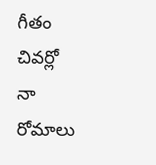గీతం చివర్లో నా రోమాలు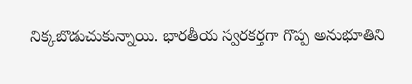నిక్కబొడుచుకున్నాయి. భారతీయ స్వరకర్తగా గొప్ప అనుభూతిని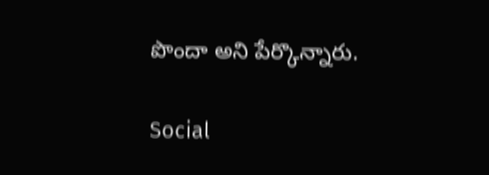పొందా అని పేర్కొన్నారు.

Social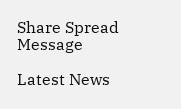Share Spread Message

Latest News